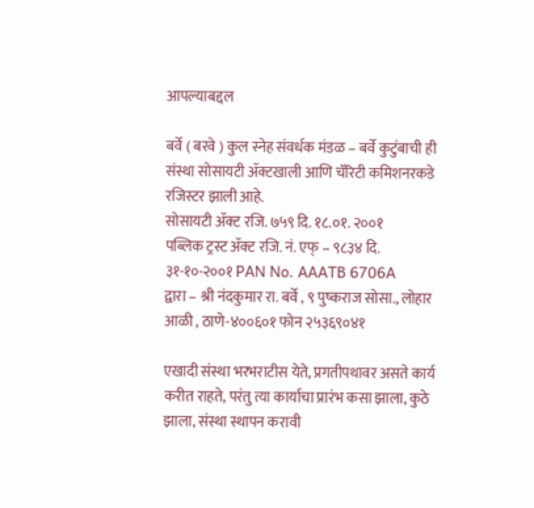आपल्याबद्दल

बर्वे ( बरवे ) कुल स्नेह संवर्धक मंडळ – बर्वे कुटुंबाची ही संस्था सोसायटी ॲक्टखाली आणि चॅरिटी कमिशनरकडे रजिस्टर झाली आहे.
सोसायटी ॲक्ट रजि. ७५९ दि. १८.०१. २००१
पब्लिक ट्रस्ट ॲक्ट रजि. नं. एफ् – ९८३४ दि. ३१-१०-२००१ PAN No. AAATB 6706A
द्वारा – श्री नंदकुमार रा. बर्वे , ९ पुष्कराज सोसा., लोहार आळी , ठाणे-४००६०१ फोन २५३६९०४१

एखादी संस्था भरभराटीस येते, प्रगतीपथावर असते कार्य करीत राहते, परंतु त्या कार्याचा प्रारंभ कसा झाला, कुठे झाला, संस्था स्थापन करावी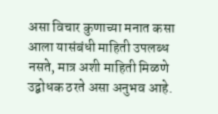असा विचार कुणाच्या मनात कसा आला यासंबंधी माहिती उपलब्ध नसते, मात्र अशी माहिती मिळणे उद्बोधक ठरते असा अनुभव आहे.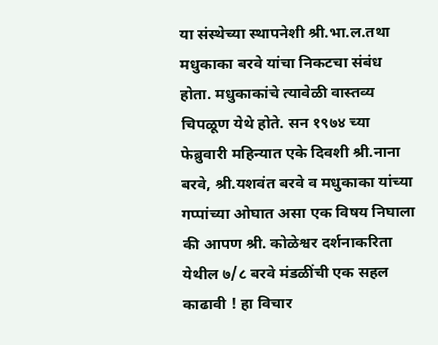या संस्थेच्या स्थापनेशी श्री.भा.ल.तथा मधुकाका बरवे यांचा निकटचा संबंध होता. मधुकाकांचे त्यावेळी वास्तव्य चिपळूण येथे होते. सन १९७४ च्या फेब्रुवारी महिन्यात एके दिवशी श्री.नाना बरवे, श्री.यशवंत बरवे व मधुकाका यांच्या गप्पांच्या ओघात असा एक विषय निघाला की आपण श्री. कोळेश्वर दर्शनाकरिता येथील ७/८ बरवे मंडळींची एक सहल काढावी ! हा विचार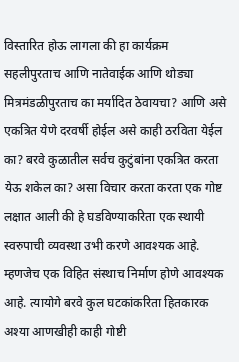विस्तारित होऊ लागला की हा कार्यक्रम सहलीपुरताच आणि नातेवाईक आणि थोड्या मित्रमंडळीपुरताच का मर्यादित ठेवायचा? आणि असे एकत्रित येणे दरवर्षी होईल असे काही ठरविता येईल का? बरवे कुळातील सर्वच कुटुंबांना एकत्रित करता येऊ शकेल का? असा विचार करता करता एक गोष्ट लक्षात आली की हे घडविण्याकरिता एक स्थायी स्वरुपाची व्यवस्था उभी करणे आवश्यक आहे. म्हणजेच एक विहित संस्थाच निर्माण होणे आवश्यक आहे. त्यायोगे बरवे कुल घटकांकरिता हितकारक अश्या आणखीही काही गोष्टी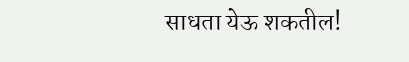साधता येऊ शकतील!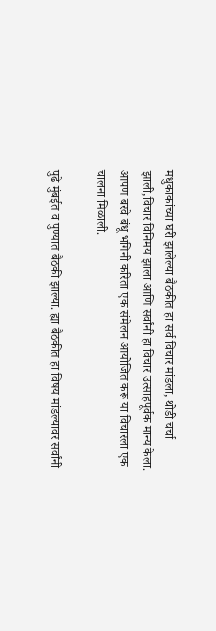मधुकाकांच्या घरी झालेल्या बैठकीत हा सर्व विचार मांडला, थोडी चर्चा झाली,विचार विनिमय झाला आणि सर्वांनी हा विचार उत्साहपूर्वक मान्य केला. आपण बरवे बंधू भगिनी करिता एक संमेलन आयोजित करू या विचारला एक चालना मिळाली.

पुढे मुंबईत व पुण्यात बैठकी झाल्या. ह्या बैठकीत हा विषय मांडल्यावर सर्वांनी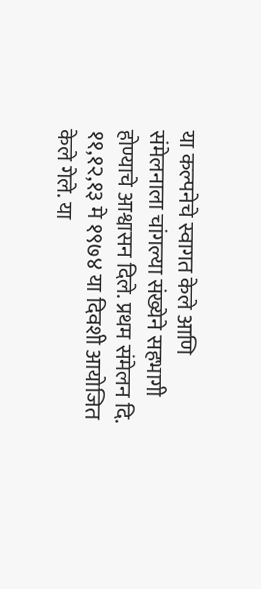या कल्पनेचे स्वागत केले आणि संमेलनाला चांगल्या संख्येने सहभागी होण्याचे आश्वासन दिले. प्रथम संमेलन दि. ११,१२,१३ मे १९७४ या दिवशी आयोजित केले गेले. या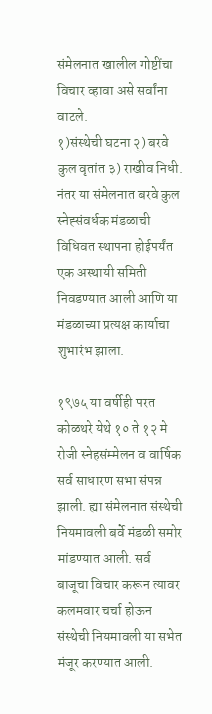संमेलनात खालील गोष्टींचा विचार व्हावा असे सर्वांना वाटले.
१)संस्थेची घटना २) बरवे कुल वृतांत ३) राखीव निधी.
नंतर या संमेलनात बरवे कुल स्नेह्संवर्धक मंडळाची विधिवत स्थापना होईपर्यंत एक अस्थायी समिती निवडण्यात आली आणि या मंडळाच्या प्रत्यक्ष कार्याचा शुभारंभ झाला.

१९७५ या वर्षीही परत कोळथरे येथे १० ते १२ मे रोजी स्नेहसंम्मेलन व वार्षिक सर्व साधारण सभा संपन्न झाली. ह्या संमेलनात संस्थेची नियमावली बर्वे मंडळी समोर मांडण्यात आली. सर्व बाजूचा विचार करून त्यावर कलमवार चर्चा होऊन संस्थेची नियमावली या सभेत मंजूर करण्यात आली.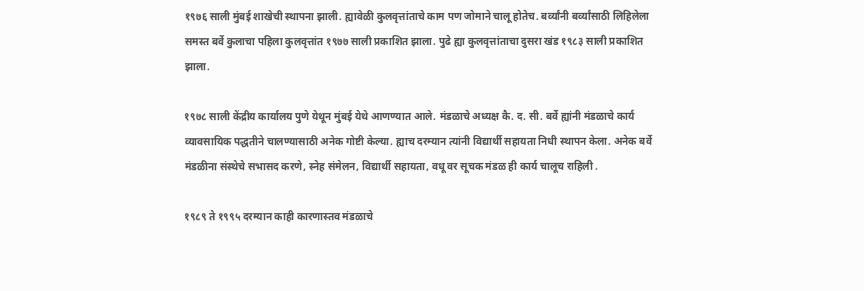१९७६ साली मुंबई शाखेची स्थापना झाली. ह्यावेळी कुलवृत्तांताचे काम पण जोमाने चालू होतेच. बर्व्यांनी बर्व्यांसाठी लिहिलेला समस्त बर्वे कुलाचा पहिला कुलवृत्तांत १९७७ साली प्रकाशित झाला. पुढे ह्या कुलवृत्तांताचा दुसरा खंड १९८३ साली प्रकाशित झाला.

१९७८ साली केंद्रीय कार्यालय पुणे येथून मुंबई येथे आणण्यात आले. मंडळाचे अध्यक्ष कै. द. सी. बर्वे ह्यांनी मंडळाचे कार्य व्यावसायिक पद्धतीने चालण्यासाठी अनेक गोष्टी केल्या. ह्याच दरम्यान त्यांनी विद्यार्थी सहायता निधी स्थापन केला. अनेक बर्वे मंडळीना संस्थेचे सभासद करणे, स्नेह संमेलन, विद्यार्थी सहायता, वधू वर सूचक मंडळ ही कार्य चालूच राहिली .

१९८९ ते १९९५ दरम्यान काही कारणास्तव मंडळाचे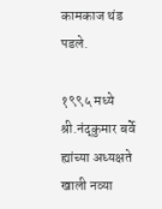कामकाज थंड पडले.

१९९५ मध्ये श्री.नंद्कुमार बर्वे ह्यांच्या अध्यक्षते खाली नव्या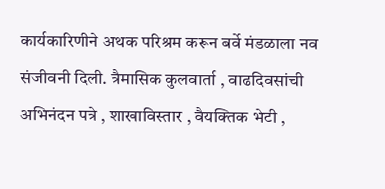कार्यकारिणीने अथक परिश्रम करून बर्वे मंडळाला नव संजीवनी दिली. त्रैमासिक कुलवार्ता , वाढदिवसांची अभिनंदन पत्रे , शाखाविस्तार , वैयक्तिक भेटी ,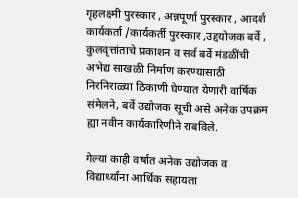गृहलक्ष्मी पुरस्कार , अन्नपूर्णा पुरस्कार , आदर्श कार्यकर्ता /कार्यकर्ती पुरस्कार ,उद्दयोजक बर्वे , कुलवृत्तांताचे प्रकाशन व सर्व बर्वे मंडळींची अभेद्य साखळी निर्माण करण्यासाठी निरनिराळ्या ठिकाणी घेण्यात येणारी वार्षिक संमेलने, बर्वे उद्योजक सूची असे अनेक उपक्रम ह्या नवीन कार्यकारिणीने राबविले.

गेल्या काही वर्षात अनेक उद्योजक व विद्यार्थ्यांना आर्थिक सहायता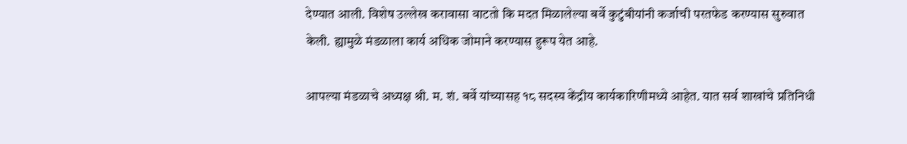देण्यात आली. विशेष उल्लेख करावासा वाटतो कि मदत मिळालेल्या बर्वे कुटुंबीयांनी कर्जाची परतफेड करण्यास सुरुवात केली. ह्यामुळे मंडळाला कार्य अधिक जोमाने करण्यास हुरूप येत आहे.

आपल्या मंडळाचे अध्यक्ष श्री. म. शं. बर्वे यांच्यासह १८ सदस्य केंद्रीय कार्यकारिणीमध्ये आहेत. यात सर्व शाखांचे प्रतिनिधी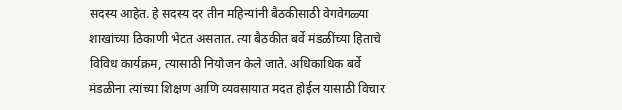सदस्य आहेत. हे सदस्य दर तीन महिन्यांनी बैठकीसाठी वेगवेगळ्या शाखांच्या ठिकाणी भेटत असतात. त्या बैठकीत बर्वे मंडळींच्या हिताचे विविध कार्यक्रम, त्यासाठी नियोजन केले जाते. अधिकाधिक बर्वे मंडळीना त्यांच्या शिक्षण आणि व्यवसायात मदत होईल यासाठी विचार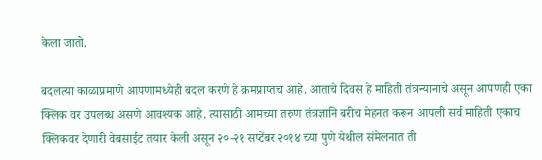केला जातो.

बदलत्या काळाप्रमाणे आपणामध्येही बदल करणे हे क्रमप्राप्तच आहे. आताचे दिवस हे माहिती तंत्रन्यानाचे असून आपणही एका क्लिक वर उपलब्ध असणे आवश्यक आहे. त्यासाठी आमच्या तरुण तंत्रज्ञानि बरीच मेहनत करून आपली सर्व माहिती एकाच क्लिकवर देणारी वेबसाईट तयार केली असून २०-२१ सप्टेंबर २०१४ च्या पुणे येथील संमेलनात ती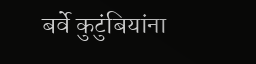बर्वे कुटुंबियांना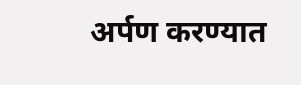अर्पण करण्यात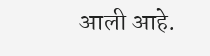आली आहे.